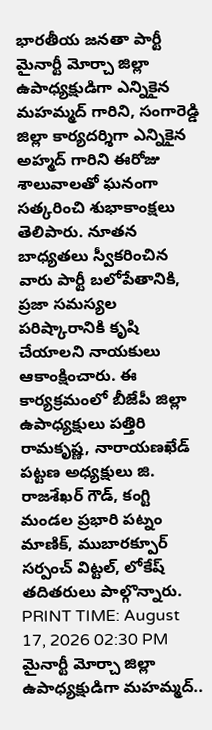భారతీయ జనతా పార్టీ మైనార్టీ మోర్చా జిల్లా ఉపాధ్యక్షుడిగా ఎన్నికైన మహమ్మద్ గారిని, సంగారెడ్డి జిల్లా కార్యదర్శిగా ఎన్నికైన అహ్మద్ గారిని ఈరోజు శాలువాలతో ఘనంగా సత్కరించి శుభాకాంక్షలు తెలిపారు. నూతన బాధ్యతలు స్వీకరించిన వారు పార్టీ బలోపేతానికి, ప్రజా సమస్యల పరిష్కారానికి కృషి చేయాలని నాయకులు ఆకాంక్షించారు. ఈ కార్యక్రమంలో బీజేపీ జిల్లా ఉపాధ్యక్షులు పత్తిరి రామకృష్ణ, నారాయణఖేడ్ పట్టణ అధ్యక్షులు జి. రాజశేఖర్ గౌడ్, కంగ్టి మండల ప్రభారి పట్నం మాణిక్, ముబారక్పూర్ సర్పంచ్ విట్టల్, లోకేష్ తదితరులు పాల్గొన్నారు.
PRINT TIME: August 17, 2026 02:30 PM
మైనార్టీ మోర్చా జిల్లా ఉపాధ్యక్షుడిగా మహమ్మద్..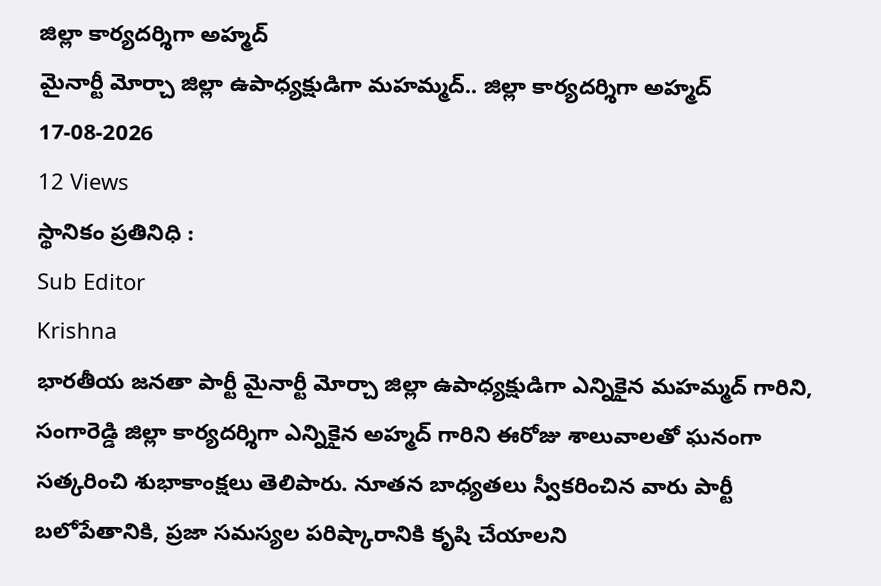జిల్లా కార్యదర్శిగా అహ్మద్
మైనార్టీ మోర్చా జిల్లా ఉపాధ్యక్షుడిగా మహమ్మద్.. జిల్లా కార్యదర్శిగా అహ్మద్
17-08-2026
12 Views
స్థానికం ప్రతినిధి :
Sub Editor
Krishna
భారతీయ జనతా పార్టీ మైనార్టీ మోర్చా జిల్లా ఉపాధ్యక్షుడిగా ఎన్నికైన మహమ్మద్ గారిని, సంగారెడ్డి జిల్లా కార్యదర్శిగా ఎన్నికైన అహ్మద్ గారిని ఈరోజు శాలువాలతో ఘనంగా సత్కరించి శుభాకాంక్షలు తెలిపారు. నూతన బాధ్యతలు స్వీకరించిన వారు పార్టీ బలోపేతానికి, ప్రజా సమస్యల పరిష్కారానికి కృషి చేయాలని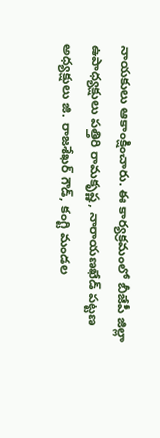నాయకులు ఆకాంక్షించారు. ఈ కార్యక్రమంలో బీజేపీ జిల్లా ఉపాధ్యక్షులు పత్తిరి రామకృష్ణ, నారాయణఖేడ్ పట్టణ అధ్యక్షులు జి. రాజశేఖర్ గౌడ్, కంగ్టి మండల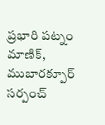ప్రభారి పట్నం మాణిక్, ముబారక్పూర్ సర్పంచ్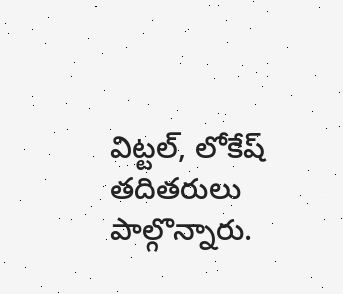విట్టల్, లోకేష్ తదితరులు పాల్గొన్నారు.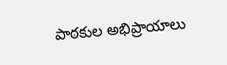పాఠకుల అభిప్రాయాలు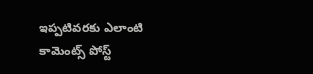ఇప్పటివరకు ఎలాంటి కామెంట్స్ పోస్ట్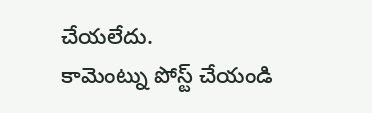చేయలేదు.
కామెంట్ను పోస్ట్ చేయండి